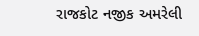રાજકોટ નજીક અમરેલી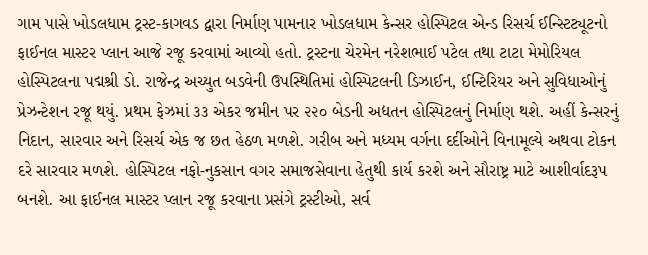ગામ પાસે ખોડલધામ ટ્રસ્ટ-કાગવડ દ્વારા નિર્માણ પામનાર ખોડલધામ કેન્સર હોસ્પિટલ એન્ડ રિસર્ચ ઈન્સ્ટિટ્યૂટનો ફાઈનલ માસ્ટર પ્લાન આજે રજૂ કરવામાં આવ્યો હતો. ટ્રસ્ટના ચેરમેન નરેશભાઈ પટેલ તથા ટાટા મેમોરિયલ હોસ્પિટલના પદ્મશ્રી ડો. રાજેન્દ્ર અચ્યુત બડવેની ઉપસ્થિતિમાં હોસ્પિટલની ડિઝાઈન, ઈન્ટિરિયર અને સુવિધાઓનું પ્રેઝન્ટેશન રજૂ થયું. પ્રથમ ફેઝમાં ૩૩ એકર જમીન પર ૨૨૦ બેડની અદ્યતન હોસ્પિટલનું નિર્માણ થશે. અહીં કેન્સરનું નિદાન, સારવાર અને રિસર્ચ એક જ છત હેઠળ મળશે. ગરીબ અને મધ્યમ વર્ગના દર્દીઓને વિનામૂલ્યે અથવા ટોકન દરે સારવાર મળશે. હોસ્પિટલ નફો-નુકસાન વગર સમાજસેવાના હેતુથી કાર્ય કરશે અને સૌરાષ્ટ્ર માટે આશીર્વાદરૂપ બનશે. આ ફાઈનલ માસ્ટર પ્લાન રજૂ કરવાના પ્રસંગે ટ્રસ્ટીઓ, સર્વ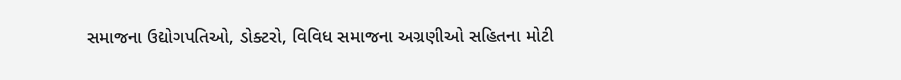સમાજના ઉદ્યોગપતિઓ, ડોક્ટરો, વિવિધ સમાજના અગ્રણીઓ સહિતના મોટી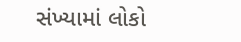સંખ્યામાં લોકો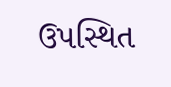ઉપસ્થિત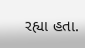રહ્યા હતા.